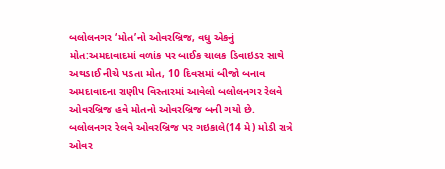બલોલનગર ‘મોત’નો ઓવરબ્રિજ, વધુ એકનું મોત:અમદાવાદમાં વળાંક પર બાઈક ચાલક ડિવાઇડર સાથે અથડાઈ નીચે પડતા મોત, 10 દિવસમાં બીજો બનાવ
અમદાવાદના રાણીપ વિસ્તારમાં આવેલો બલોલનગર રેલવે ઓવરબ્રિજ હવે મોતનો ઓવરબ્રિજ બની ગયો છે. બલોલનગર રેલવે ઓવરબ્રિજ પર ગઇકાલે(14 મે) મોડી રાત્રે ઓવર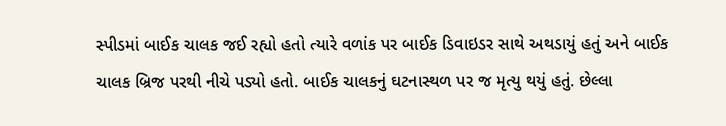સ્પીડમાં બાઈક ચાલક જઈ રહ્યો હતો ત્યારે વળાંક પર બાઈક ડિવાઇડર સાથે અથડાયું હતું અને બાઈક ચાલક બ્રિજ પરથી નીચે પડ્યો હતો. બાઈક ચાલકનું ઘટનાસ્થળ પર જ મૃત્યુ થયું હતું. છેલ્લા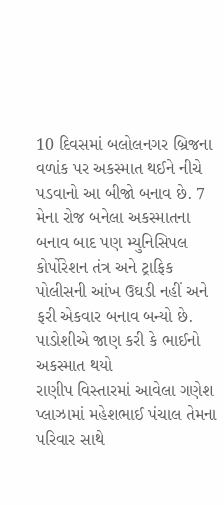10 દિવસમાં બલોલનગર બ્રિજના વળાંક પર અકસ્માત થઈને નીચે પડવાનો આ બીજો બનાવ છે. 7 મેના રોજ બનેલા અકસ્માતના બનાવ બાદ પણ મ્યુનિસિપલ કોર્પોરેશન તંત્ર અને ટ્રાફિક પોલીસની આંખ ઉઘડી નહીં અને ફરી એકવાર બનાવ બન્યો છે. પાડોશીએ જાણ કરી કે ભાઈનો અકસ્માત થયો
રાણીપ વિસ્તારમાં આવેલા ગણેશ પ્લાઝામાં મહેશભાઈ પંચાલ તેમના પરિવાર સાથે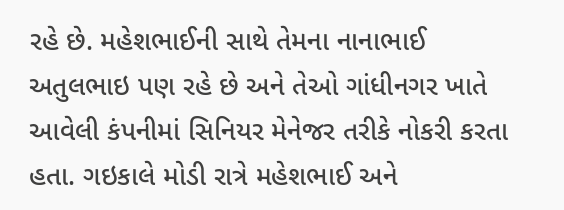રહે છે. મહેશભાઈની સાથે તેમના નાનાભાઈ અતુલભાઇ પણ રહે છે અને તેઓ ગાંધીનગર ખાતે આવેલી કંપનીમાં સિનિયર મેનેજર તરીકે નોકરી કરતા હતા. ગઇકાલે મોડી રાત્રે મહેશભાઈ અને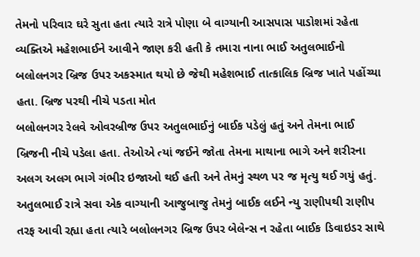તેમનો પરિવાર ઘરે સુતા હતા ત્યારે રાત્રે પોણા બે વાગ્યાની આસપાસ પાડોશમાં રહેતા વ્યક્તિએ મહેશભાઈને આવીને જાણ કરી હતી કે તમારા નાના ભાઈ અતુલભાઈનો બલોલનગર બ્રિજ ઉપર અકસ્માત થયો છે જેથી મહેશભાઈ તાત્કાલિક બ્રિજ ખાતે પહોંચ્યા હતા. બ્રિજ પરથી નીચે પડતા મોત
બલોલનગર રેલવે ઓવરબ્રીજ ઉપર અતુલભાઈનું બાઈક પડેલું હતું અને તેમના ભાઈ બ્રિજની નીચે પડેલા હતા. તેઓએ ત્યાં જઈને જોતા તેમના માથાના ભાગે અને શરીરના અલગ અલગ ભાગે ગંભીર ઇજાઓ થઈ હતી અને તેમનું સ્થળ પર જ મૃત્યુ થઈ ગયું હતું. અતુલભાઈ રાત્રે સવા એક વાગ્યાની આજુબાજુ તેમનું બાઈક લઈને ન્યુ રાણીપથી રાણીપ તરફ આવી રહ્યા હતા ત્યારે બલોલનગર બ્રિજ ઉપર બેલેન્સ ન રહેતા બાઈક ડિવાઇડર સાથે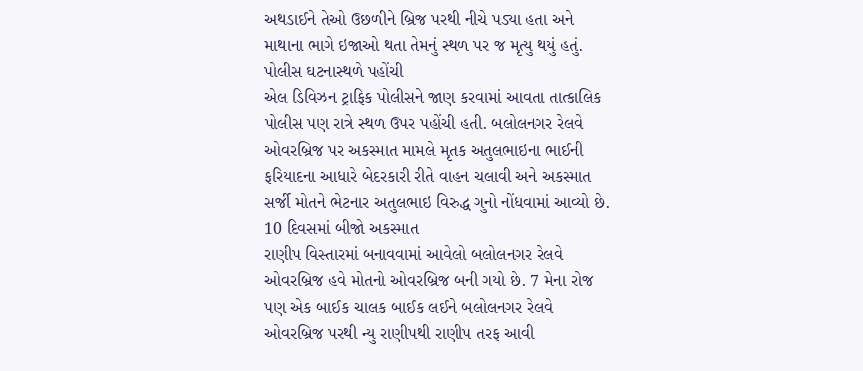અથડાઈને તેઓ ઉછળીને બ્રિજ પરથી નીચે પડ્યા હતા અને માથાના ભાગે ઇજાઓ થતા તેમનું સ્થળ પર જ મૃત્યુ થયું હતું. પોલીસ ઘટનાસ્થળે પહોંચી
એલ ડિવિઝન ટ્રાફિક પોલીસને જાણ કરવામાં આવતા તાત્કાલિક પોલીસ પણ રાત્રે સ્થળ ઉપર પહોંચી હતી. બલોલનગર રેલવે ઓવરબ્રિજ પર અકસ્માત મામલે મૃતક અતુલભાઇના ભાઈની ફરિયાદના આધારે બેદરકારી રીતે વાહન ચલાવી અને અકસ્માત સર્જી મોતને ભેટનાર અતુલભાઇ વિરુદ્ધ ગુનો નોંધવામાં આવ્યો છે. 10 દિવસમાં બીજો અકસ્માત
રાણીપ વિસ્તારમાં બનાવવામાં આવેલો બલોલનગર રેલવે ઓવરબ્રિજ હવે મોતનો ઓવરબ્રિજ બની ગયો છે. 7 મેના રોજ પણ એક બાઈક ચાલક બાઈક લઈને બલોલનગર રેલવે ઓવરબ્રિજ પરથી ન્યુ રાણીપથી રાણીપ તરફ આવી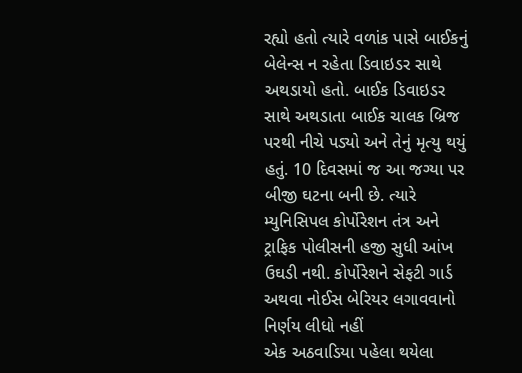રહ્યો હતો ત્યારે વળાંક પાસે બાઈકનું બેલેન્સ ન રહેતા ડિવાઇડર સાથે અથડાયો હતો. બાઈક ડિવાઇડર સાથે અથડાતા બાઈક ચાલક બ્રિજ પરથી નીચે પડ્યો અને તેનું મૃત્યુ થયું હતું. 10 દિવસમાં જ આ જગ્યા પર બીજી ઘટના બની છે. ત્યારે મ્યુનિસિપલ કોર્પોરેશન તંત્ર અને ટ્રાફિક પોલીસની હજી સુધી આંખ ઉઘડી નથી. કોર્પોરેશને સેફટી ગાર્ડ અથવા નોઈસ બેરિયર લગાવવાનો નિર્ણય લીધો નહીં
એક અઠવાડિયા પહેલા થયેલા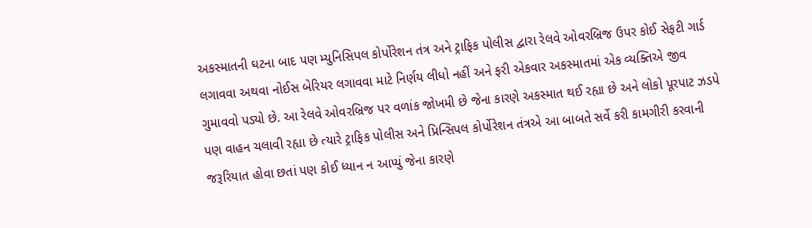અકસ્માતની ઘટના બાદ પણ મ્યુનિસિપલ કોર્પોરેશન તંત્ર અને ટ્રાફિક પોલીસ દ્વારા રેલવે ઓવરબ્રિજ ઉપર કોઈ સેફટી ગાર્ડ લગાવવા અથવા નોઈસ બેરિયર લગાવવા માટે નિર્ણય લીધો નહીં અને ફરી એકવાર અકસ્માતમાં એક વ્યક્તિએ જીવ ગુમાવવો પડ્યો છે. આ રેલવે ઓવરબ્રિજ પર વળાંક જોખમી છે જેના કારણે અકસ્માત થઈ રહ્યા છે અને લોકો પૂરપાટ ઝડપે પણ વાહન ચલાવી રહ્યા છે ત્યારે ટ્રાફિક પોલીસ અને પ્રિન્સિપલ કોર્પોરેશન તંત્રએ આ બાબતે સર્વે કરી કામગીરી કરવાની જરૂરિયાત હોવા છતાં પણ કોઈ ધ્યાન ન આપ્યું જેના કારણે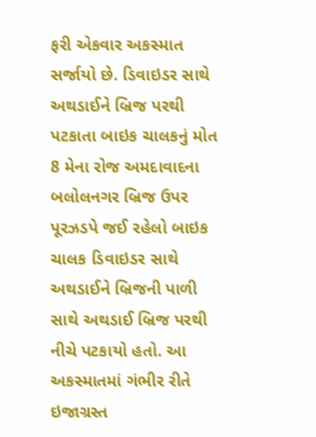ફરી એકવાર અકસ્માત સર્જાયો છે. ડિવાઇડર સાથે અથડાઈને બ્રિજ પરથી પટકાતા બાઇક ચાલકનું મોત 8 મેના રોજ અમદાવાદના બલોલનગર બ્રિજ ઉપર પૂરઝડપે જઈ રહેલો બાઇક ચાલક ડિવાઇડર સાથે અથડાઈને બ્રિજની પાળી સાથે અથડાઈ બ્રિજ પરથી નીચે પટકાયો હતો. આ અકસ્માતમાં ગંભીર રીતે ઇજાગ્રસ્ત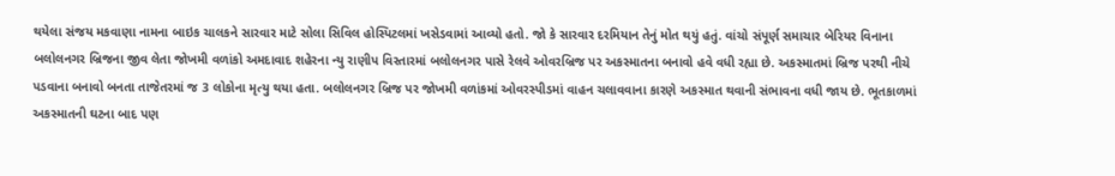થયેલા સંજય મકવાણા નામના બાઇક ચાલકને સારવાર માટે સોલા સિવિલ હોસ્પિટલમાં ખસેડવામાં આવ્યો હતો. જો કે સારવાર દરમિયાન તેનું મોત થયું હતું. વાંચો સંપૂર્ણ સમાચાર બેરિયર વિનાના બલોલનગર બ્રિજના જીવ લેતા જોખમી વળાંકો અમદાવાદ શહેરના ન્યુ રાણીપ વિસ્તારમાં બલોલનગર પાસે રેલવે ઓવરબ્રિજ પર અકસ્માતના બનાવો હવે વધી રહ્યા છે. અકસ્માતમાં બ્રિજ પરથી નીચે પડવાના બનાવો બનતા તાજેતરમાં જ 3 લોકોના મૃત્યુ થયા હતા. બલોલનગર બ્રિજ પર જોખમી વળાંકમાં ઓવરસ્પીડમાં વાહન ચલાવવાના કારણે અકસ્માત થવાની સંભાવના વધી જાય છે. ભૂતકાળમાં અકસ્માતની ઘટના બાદ પણ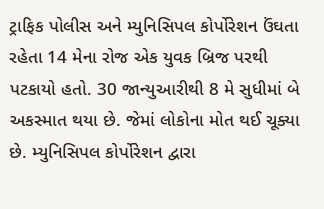ટ્રાફિક પોલીસ અને મ્યુનિસિપલ કોર્પોરેશન ઉંઘતા રહેતા 14 મેના રોજ એક યુવક બ્રિજ પરથી પટકાયો હતો. 30 જાન્યુઆરીથી 8 મે સુધીમાં બે અકસ્માત થયા છે. જેમાં લોકોના મોત થઈ ચૂક્યા છે. મ્યુનિસિપલ કોર્પોરેશન દ્વારા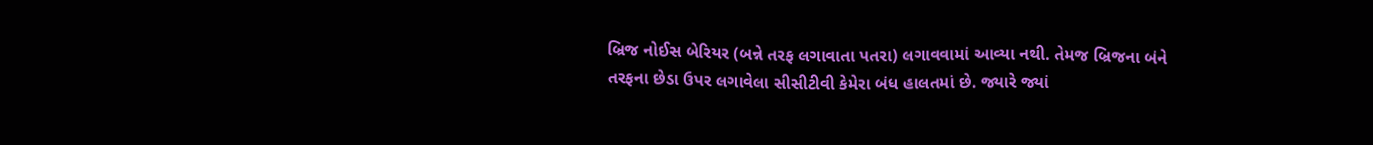બ્રિજ નોઈસ બેરિયર (બન્ને તરફ લગાવાતા પતરા) લગાવવામાં આવ્યા નથી. તેમજ બ્રિજના બંને તરફના છેડા ઉપર લગાવેલા સીસીટીવી કેમેરા બંધ હાલતમાં છે. જ્યારે જ્યાં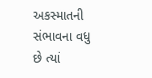અકસ્માતની સંભાવના વધુ છે ત્યાં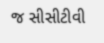જ સીસીટીવી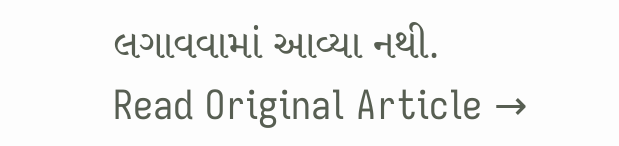લગાવવામાં આવ્યા નથી.
Read Original Article →